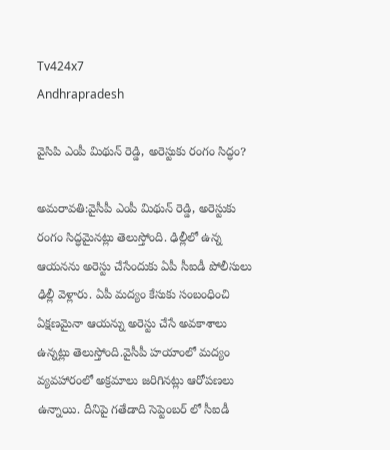Tv424x7
Andhrapradesh

వైసిపి ఎంపీ మిథున్ రెడ్డి, అరెస్టుకు రంగం సిద్ధం?

అమరావతి:వైసీపీ ఎంపీ మిథున్ రెడ్డి, అరెస్టుకు రంగం సిద్ధమైనట్లు తెలుస్తోంది. ఢిల్లీలో ఉన్న ఆయనను అరెస్టు చేసేందుకు ఏపీ సీఐడీ పోలీసులు ఢిల్లీ వెళ్లారు. ఏపీ మద్యం కేసుకు సంబంధించి ఏక్షణమైనా ఆయన్ను అరెస్టు చేసే అవకాశాలు ఉన్నట్లు తెలుస్తోంది.వైసీపీ హయాంలో మద్యం వ్యవహారంలో అక్రమాలు జరిగినట్లు ఆరోపణలు ఉన్నాయి. దీనిపై గతేడాది సెప్టెంబర్ లో సీఐడీ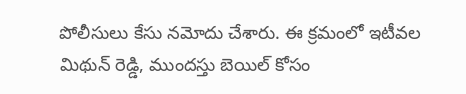పోలీసులు కేసు నమోదు చేశారు. ఈ క్రమంలో ఇటీవల మిథున్ రెడ్డి, ముందస్తు బెయిల్ కోసం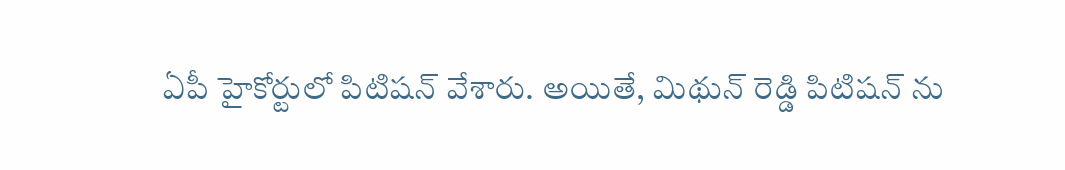ఏపీ హైకోర్టులో పిటిషన్ వేశారు. అయితే, మిథున్ రెడ్డి పిటిషన్ ను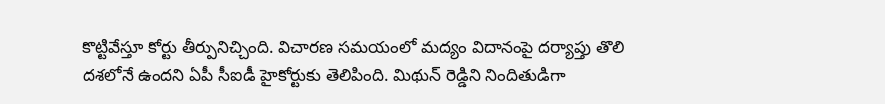కొట్టివేస్తూ కోర్టు తీర్పునిచ్చింది. విచారణ సమయంలో మద్యం విదానంపై దర్యాప్తు తొలి దశలోనే ఉందని ఏపీ సీఐడీ హైకోర్టుకు తెలిపింది. మిథున్ రెడ్డిని నిందితుడిగా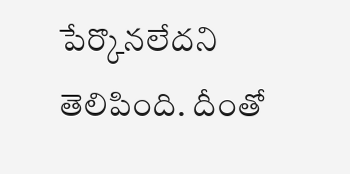పేర్కొనలేదని తెలిపింది. దీంతో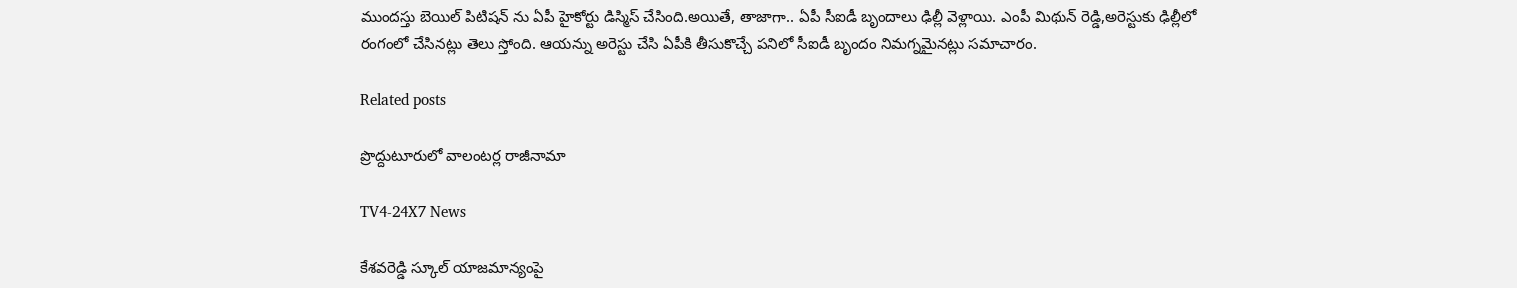ముందస్తు బెయిల్ పిటిషన్ ను ఏపీ హైకోర్టు డిస్మిస్ చేసింది.అయితే, తాజాగా.. ఏపీ సీఐడీ బృందాలు ఢిల్లీ వెళ్లాయి. ఎంపీ మిథున్ రెడ్డి,అరెస్టుకు ఢిల్లీలో రంగంలో చేసినట్లు తెలు స్తోంది. ఆయన్ను అరెస్టు చేసి ఏపీకి తీసుకొచ్చే పనిలో సీఐడీ బృందం నిమగ్నమైనట్లు సమాచారం.

Related posts

ప్రొద్దుటూరులో వాలంటర్ల రాజీనామా

TV4-24X7 News

కేశవరెడ్డి స్కూల్ యాజమాన్యంపై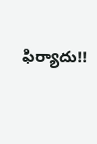ఫిర్యాదు!!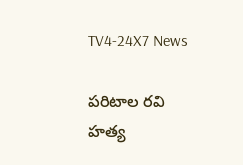TV4-24X7 News

పరిటాల రవి హత్య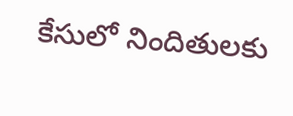కేసులో నిందితులకు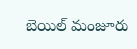బెయిల్ మంజూరు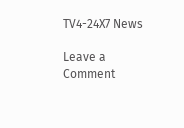TV4-24X7 News

Leave a Comment